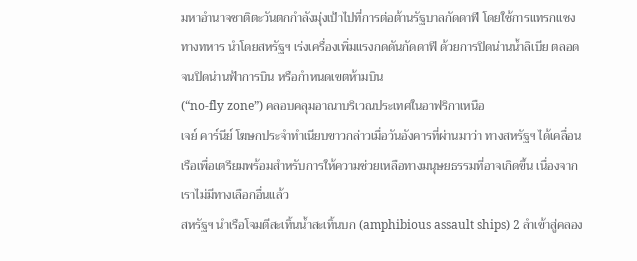มหาอำนาจชาติตะวันตกกำลังมุ่งเป้าไปที่การต่อต้านรัฐบาลกัดดาฟี โดยใช้การแทรกแซงทางทหาร นำโดยสหรัฐฯ เร่งเครื่องเพิ่มแรงกดดันกัดดาฟี ด้วยการปิดน่านน้ำลิเบีย ตลอดจนปิดน่านฟ้าการบิน หรือกำหนดเขตห้ามบิน
(“no-fly zone”) คลอบคลุมอาณาบริเวณประเทศในอาฟริกาเหนือ
เจย์ คาร์นีย์ โฆษกประจำทำเนียบขาวกล่าวเมื่อวันอังคารที่ผ่านมาว่า ทางสหรัฐฯ ได้เคลื่อนเรือเพื่อเตรียมพร้อมสำหรับการให้ความช่วยเหลือทางมนุษยธรรมที่อาจเกิดขึ้น เนื่องจากเราไม่มีทางเลือกอื่นแล้ว
สหรัฐฯ นำเรือโจมตีสะเทิ้นน้ำสะเทิ้นบก (amphibious assault ships) 2 ลำเข้าสู่คลอง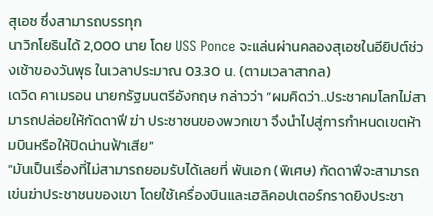สุเอซ ซึ่งสามารถบรรทุก
นาวิกโยธินได้ 2,000 นาย โดย USS Ponce จะแล่นผ่านคลองสุเอซในอียิปต์ช่วงเช้าของวันพุธ ในเวลาประมาณ 03.30 น. (ตามเวลาสากล)
เดวิด คาเมรอน นายกรัฐมนตรีอังกฤษ กล่าวว่า “ผมคิดว่า..ประชาคมโลกไม่สามารถปล่อยให้กัดดาฟี ฆ่า ประชาชนของพวกเขา จึงนำไปสู่การกำหนดเขตห้ามบินหรือให้ปิดน่านฟ้าเสีย”
“มันเป็นเรื่องที่ไม่สามารถยอมรับได้เลยที่ พันเอก (พิเศษ) กัดดาฟีจะสามารถเข่นฆ่าประชาชนของเขา โดยใช้เครื่องบินและเฮลิคอปเตอร์กราดยิงประชา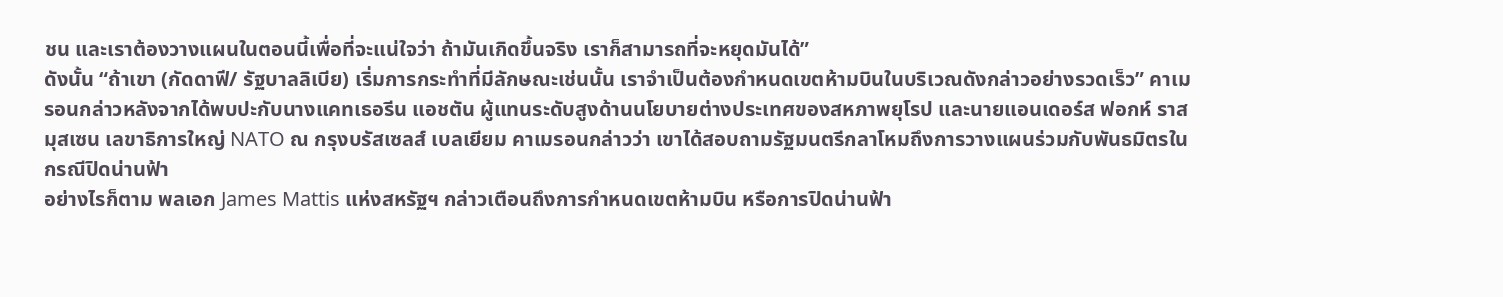ชน และเราต้องวางแผนในตอนนี้เพื่อที่จะแน่ใจว่า ถ้ามันเกิดขึ้นจริง เราก็สามารถที่จะหยุดมันได้”
ดังนั้น “ถ้าเขา (กัดดาฟี/ รัฐบาลลิเบีย) เริ่มการกระทำที่มีลักษณะเช่นนั้น เราจำเป็นต้องกำหนดเขตห้ามบินในบริเวณดังกล่าวอย่างรวดเร็ว” คาเมรอนกล่าวหลังจากได้พบปะกับนางแคทเธอรีน แอชตัน ผู้แทนระดับสูงด้านนโยบายต่างประเทศของสหภาพยุโรป และนายแอนเดอร์ส ฟอกห์ ราสมุสเซน เลขาธิการใหญ่ NATO ณ กรุงบรัสเซลส์ เบลเยียม คาเมรอนกล่าวว่า เขาได้สอบถามรัฐมนตรีกลาโหมถึงการวางแผนร่วมกับพันธมิตรในกรณีปิดน่านฟ้า
อย่างไรก็ตาม พลเอก James Mattis แห่งสหรัฐฯ กล่าวเตือนถึงการกำหนดเขตห้ามบิน หรือการปิดน่านฟ้า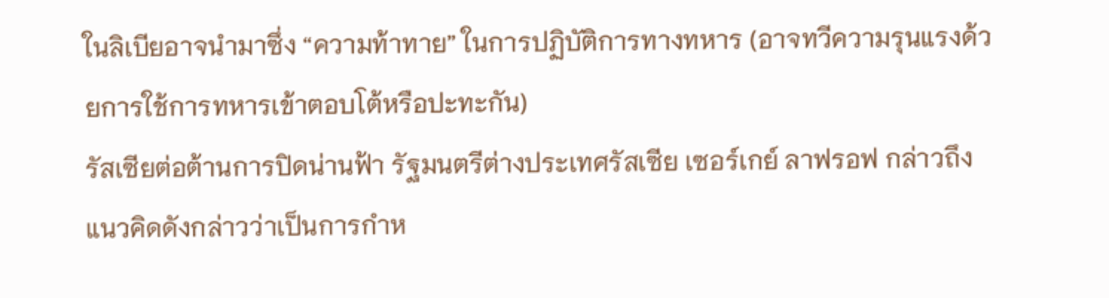ในลิเบียอาจนำมาซึ่ง “ความท้าทาย” ในการปฏิบัติการทางทหาร (อาจทวีความรุนแรงด้วยการใช้การทหารเข้าตอบโต้หรือปะทะกัน)
รัสเซียต่อต้านการปิดน่านฟ้า รัฐมนตรีต่างประเทศรัสเซีย เซอร์เกย์ ลาฟรอฟ กล่าวถึงแนวคิดดังกล่าวว่าเป็นการกำห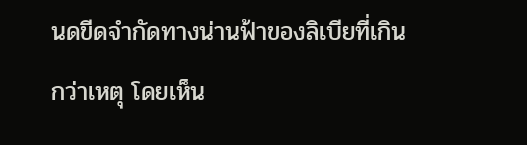นดขีดจำกัดทางน่านฟ้าของลิเบียที่เกินกว่าเหตุ โดยเห็น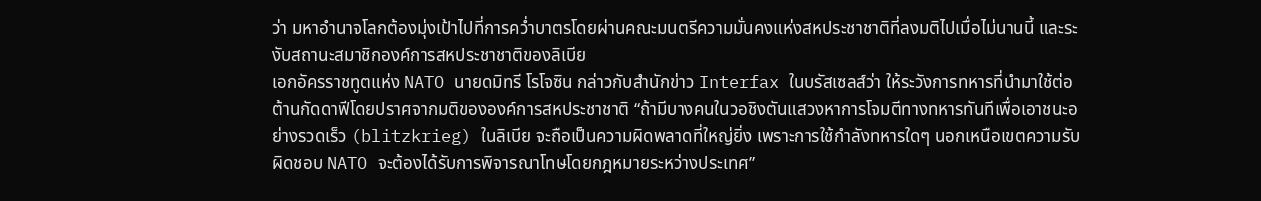ว่า มหาอำนาจโลกต้องมุ่งเป้าไปที่การคว่ำบาตรโดยผ่านคณะมนตรีความมั่นคงแห่งสหประชาชาติที่ลงมติไปเมื่อไม่นานนี้ และระงับสถานะสมาชิกองค์การสหประชาชาติของลิเบีย
เอกอัครราชทูตแห่ง NATO นายดมิทรี โรโจซิน กล่าวกับสำนักข่าว Interfax ในบรัสเซลส์ว่า ให้ระวังการทหารที่นำมาใช้ต่อต้านกัดดาฟีโดยปราศจากมติขององค์การสหประชาชาติ “ถ้ามีบางคนในวอชิงตันแสวงหาการโจมตีทางทหารทันทีเพื่อเอาชนะอย่างรวดเร็ว (blitzkrieg) ในลิเบีย จะถือเป็นความผิดพลาดที่ใหญ่ยิ่ง เพราะการใช้กำลังทหารใดๆ นอกเหนือเขตความรับผิดชอบ NATO จะต้องได้รับการพิจารณาโทษโดยกฎหมายระหว่างประเทศ”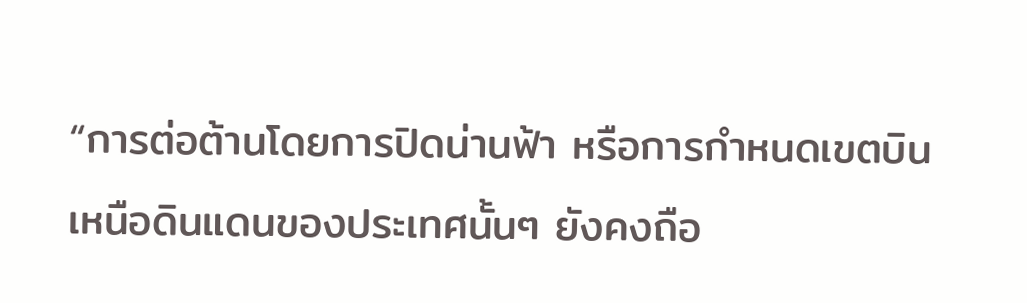“การต่อต้านโดยการปิดน่านฟ้า หรือการกำหนดเขตบินเหนือดินแดนของประเทศนั้นๆ ยังคงถือ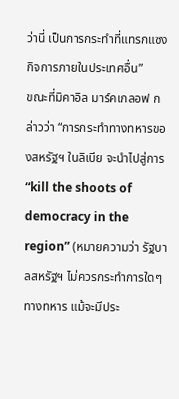ว่านี่ เป็นการกระทำที่แทรกแซงกิจการภายในประเทศอื่น”
ขณะที่มิคาอิล มาร์คเกลอฟ กล่าวว่า “การกระทำทางทหารของสหรัฐฯ ในลิเบีย จะนำไปสู่การ “kill the shoots of democracy in the region” (หมายความว่า รัฐบาลสหรัฐฯ ไม่ควรกระทำการใดๆ ทางทหาร แม้จะมีประ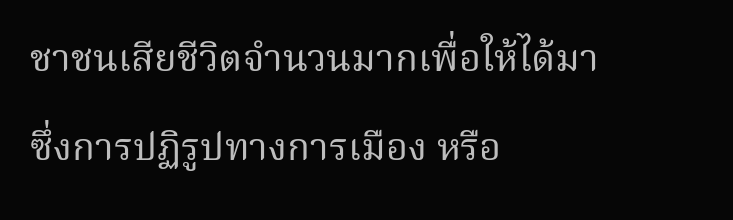ชาชนเสียชีวิตจำนวนมากเพื่อให้ได้มาซึ่งการปฏิรูปทางการเมือง หรือ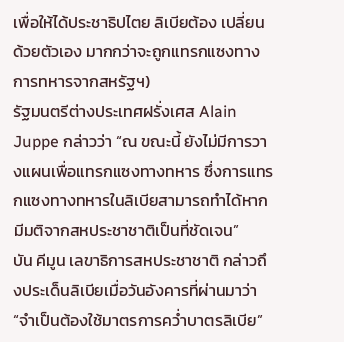เพื่อให้ได้ประชาธิปไตย ลิเบียต้อง เปลี่ยน ด้วยตัวเอง มากกว่าจะถูกแทรกแซงทางการทหารจากสหรัฐฯ)
รัฐมนตรีต่างประเทศฝรั่งเศส Alain Juppe กล่าวว่า “ณ ขณะนี้ ยังไม่มีการวางแผนเพื่อแทรกแซงทางทหาร ซึ่งการแทรกแซงทางทหารในลิเบียสามารถทำได้หากมีมติจากสหประชาชาติเป็นที่ชัดเจน”
บัน คีมูน เลขาธิการสหประชาชาติ กล่าวถึงประเด็นลิเบียเมื่อวันอังคารที่ผ่านมาว่า “จำเป็นต้องใช้มาตรการคว่ำบาตรลิเบีย”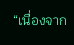“เนื่องจาก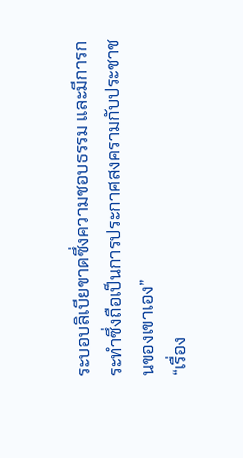ระบอบลิเบียขาดซึ่งความชอบธรรม และมีการกระทำซึ่งถือเป็นการประกาศสงครามกับประชาชนของเขาเอง”
“เรื่อง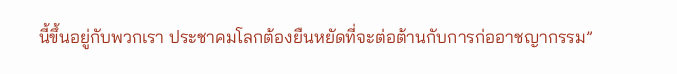นี้ขึ้นอยู่กับพวกเรา ประชาคมโลกต้องยืนหยัดที่จะต่อต้านกับการก่ออาชญากรรม”